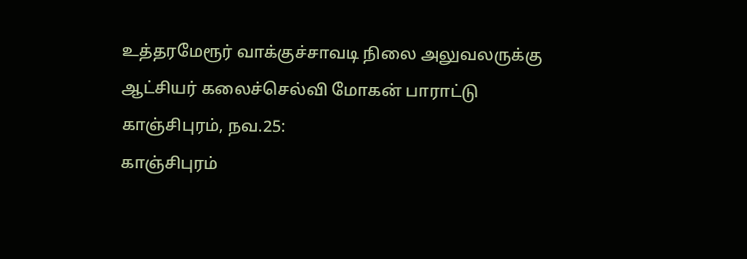உத்தரமேரூர் வாக்குச்சாவடி நிலை அலுவலருக்கு ஆட்சியர் கலைச்செல்வி மோகன் பாராட்டு
காஞ்சிபுரம், நவ.25:
காஞ்சிபுரம்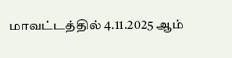மாவட்டத்தில் 4.11.2025 ஆம்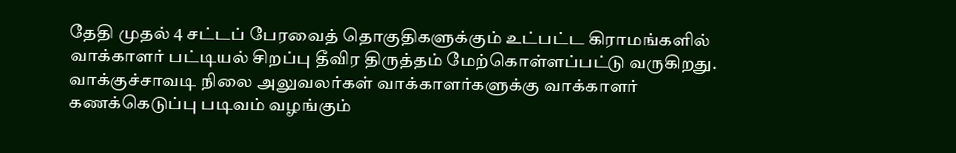தேதி முதல் 4 சட்டப் பேரவைத் தொகுதிகளுக்கும் உட்பட்ட கிராமங்களில் வாக்காளர் பட்டியல் சிறப்பு தீவிர திருத்தம் மேற்கொள்ளப்பட்டு வருகிறது.
வாக்குச்சாவடி நிலை அலுவலர்கள் வாக்காளர்களுக்கு வாக்காளர் கணக்கெடுப்பு படிவம் வழங்கும்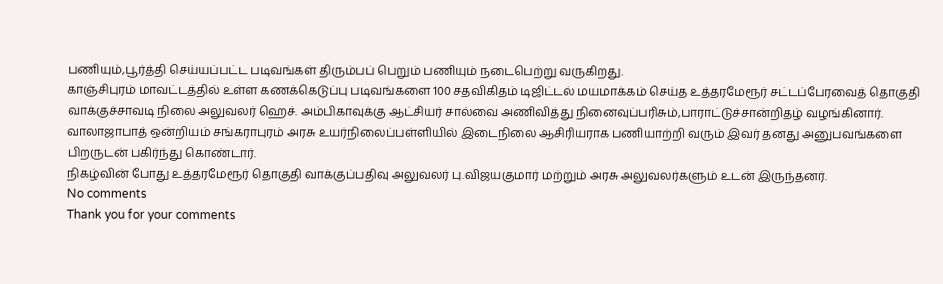பணியும்,பூர்த்தி செய்யப்பட்ட படிவங்கள் திரும்பப் பெறும் பணியும் நடைபெற்று வருகிறது.
காஞ்சிபுரம் மாவட்டத்தில் உள்ள கணக்கெடுப்பு படிவங்களை 100 சதவிகிதம் டிஜிட்டல் மயமாக்கம் செய்த உத்தரமேரூர் சட்டப்பேரவைத் தொகுதி வாக்குச்சாவடி நிலை அலுவலர் ஹெச். அம்பிகாவுக்கு ஆட்சியர் சால்வை அணிவித்து நினைவுப்பரிசும்,பாராட்டுச்சான்றிதழ் வழங்கினார்.
வாலாஜாபாத் ஒன்றியம் சங்கராபுரம் அரசு உயர்நிலைப்பள்ளியில் இடைநிலை ஆசிரியராக பணியாற்றி வரும் இவர் தனது அனுபவங்களை பிறருடன் பகிர்ந்து கொண்டார்.
நிகழ்வின் போது உத்தரமேரூர் தொகுதி வாக்குப்பதிவு அலுவலர் பு.விஜயகுமார் மற்றும் அரசு அலுவலர்களும் உடன் இருந்தனர்.
No comments
Thank you for your comments